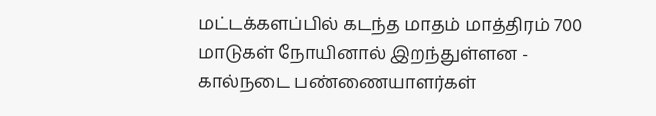மட்டக்களப்பில் கடந்த மாதம் மாத்திரம் 700 மாடுகள் நோயினால் இறந்துள்ளன - கால்நடை பண்ணையாளர்கள்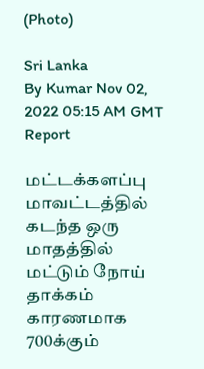(Photo)

Sri Lanka
By Kumar Nov 02, 2022 05:15 AM GMT
Report

மட்டக்களப்பு மாவட்டத்தில் கடந்த ஒரு மாதத்தில் மட்டும் நோய் தாக்கம் காரணமாக 700க்கும்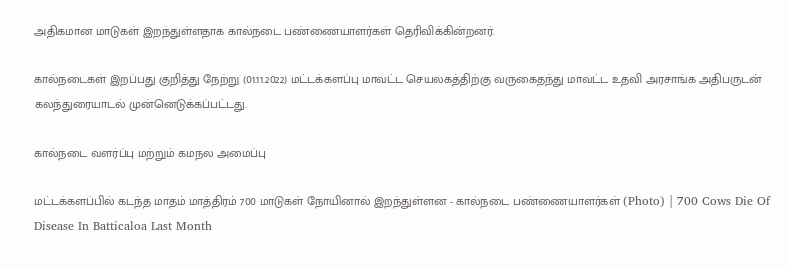அதிகமான மாடுகள் இறந்துள்ளதாக கால்நடை பண்ணையாளர்கள் தெரிவிக்கின்றனர்.

கால்நடைகள் இறப்பது குறித்து நேற்று (01.11.2022) மட்டக்களப்பு மாவட்ட செயலகத்திற்கு வருகைதந்து மாவட்ட உதவி அரசாங்க அதிபருடன் கலந்துரையாடல் முன்னெடுக்கப்பட்டது.

கால்நடை வளர்ப்பு மற்றும் கமநல அமைப்பு

மட்டக்களப்பில் கடந்த மாதம் மாத்திரம் 700 மாடுகள் நோயினால் இறந்துள்ளன - கால்நடை பண்ணையாளர்கள் (Photo) | 700 Cows Die Of Disease In Batticaloa Last Month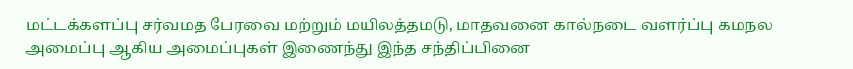மட்டக்களப்பு சர்வமத பேரவை மற்றும் மயிலத்தமடு, மாதவனை கால்நடை வளர்ப்பு கமநல அமைப்பு ஆகிய அமைப்புகள் இணைந்து இந்த சந்திப்பினை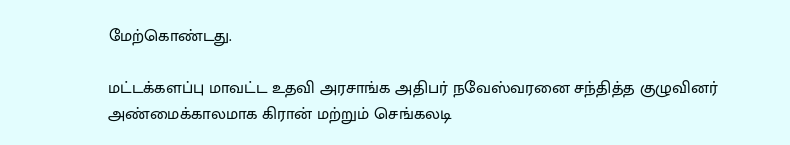மேற்கொண்டது.

மட்டக்களப்பு மாவட்ட உதவி அரசாங்க அதிபர் நவேஸ்வரனை சந்தித்த குழுவினர் அண்மைக்காலமாக கிரான் மற்றும் செங்கலடி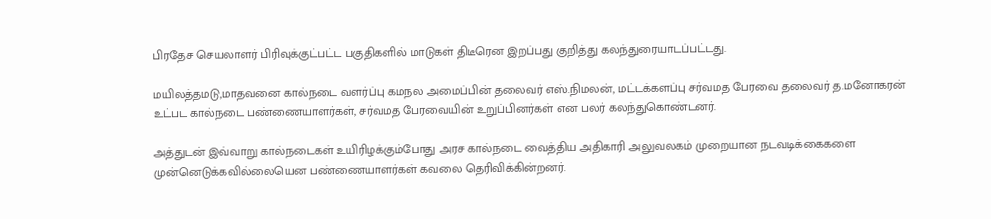பிரதேச செயலாளர் பிரிவுக்குட்பட்ட பகுதிகளில் மாடுகள் திடீரென இறப்பது குறித்து கலந்துரையாடப்பட்டது.

மயிலத்தமடு,மாதவனை கால்நடை வளர்ப்பு கமநல அமைப்பின் தலைவர் எஸ்.நிமலன், மட்டக்களப்பு சர்வமத பேரவை தலைவர் த.மனோகரன் உட்பட கால்நடை பண்ணையாளர்கள், சர்வமத பேரவையின் உறுப்பினர்கள் என பலர் கலந்துகொண்டனர்.

அத்துடன் இவ்வாறு கால்நடைகள் உயிரிழக்கும்போது அரச கால்நடை வைத்திய அதிகாரி அலுவலகம் முறையான நடவடிக்கைகளை முன்னெடுக்கவில்லையென பண்ணையாளர்கள் கவலை தெரிவிக்கின்றனர்.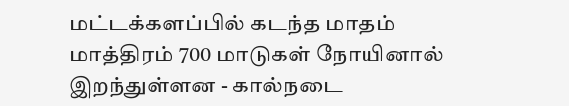மட்டக்களப்பில் கடந்த மாதம் மாத்திரம் 700 மாடுகள் நோயினால் இறந்துள்ளன - கால்நடை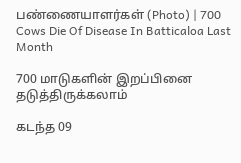பண்ணையாளர்கள் (Photo) | 700 Cows Die Of Disease In Batticaloa Last Month

700 மாடுகளின் இறப்பினை தடுத்திருக்கலாம்

கடந்த 09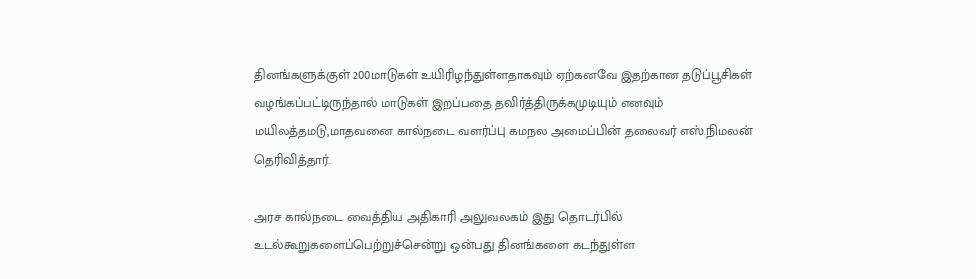தினங்களுக்குள் 200மாடுகள் உயிரிழந்துள்ளதாகவும் ஏற்கனவே இதற்கான தடுப்பூசிகள் வழங்கப்பட்டிருந்தால் மாடுகள் இறப்பதை தவிர்த்திருக்கமுடியும் எனவும் மயிலத்தமடு,மாதவனை கால்நடை வளர்ப்பு கமநல அமைப்பின் தலைவர் எஸ்.நிமலன் தெரிவித்தார்.

அரச கால்நடை வைத்திய அதிகாரி அலுவலகம் இது தொடர்பில் உடல்கூறுகளைப்பெற்றுச்சென்று ஒன்பது தினங்களை கடந்துள்ள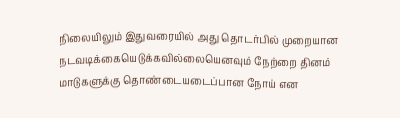நிலையிலும் இதுவரையில் அது தொடர்பில் முறையான நடவடிக்கையெடுக்கவில்லையெனவும் நேற்றை தினம் மாடுகளுக்கு தொண்டையடைப்பான நோய் என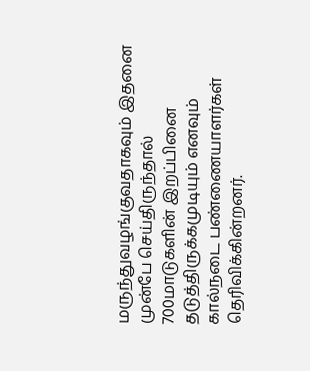மருந்துவழங்குவதாகவும் இதனை முன்பே செய்திருந்தால் 700மாடுகளின் இறப்பினை தடுத்திருக்கமுடியும் எனவும் கால்நடை பண்ணையாளர்கள் தெரிவிக்கின்றனர்.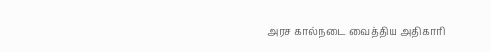அரச கால்நடை வைத்திய அதிகாரி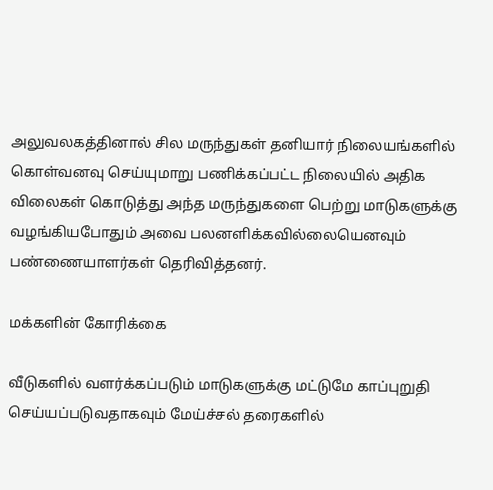அலுவலகத்தினால் சில மருந்துகள் தனியார் நிலையங்களில் கொள்வனவு செய்யுமாறு பணிக்கப்பட்ட நிலையில் அதிக விலைகள் கொடுத்து அந்த மருந்துகளை பெற்று மாடுகளுக்கு வழங்கியபோதும் அவை பலனளிக்கவில்லையெனவும் பண்ணையாளர்கள் தெரிவித்தனர்.

மக்களின் கோரிக்கை

வீடுகளில் வளர்க்கப்படும் மாடுகளுக்கு மட்டுமே காப்புறுதி செய்யப்படுவதாகவும் மேய்ச்சல் தரைகளில்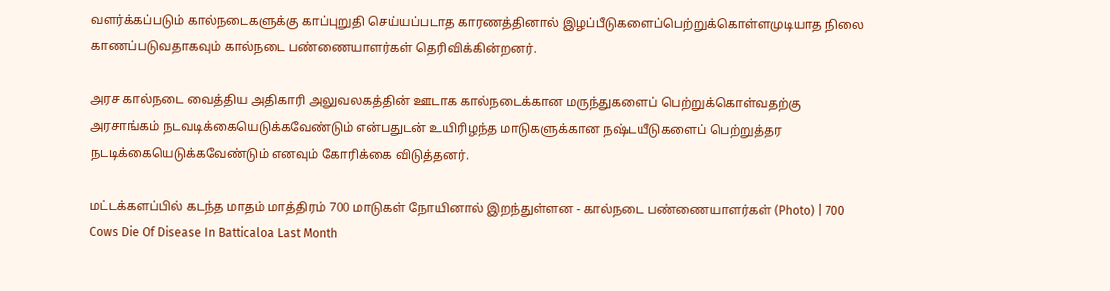வளர்க்கப்படும் கால்நடைகளுக்கு காப்புறுதி செய்யப்படாத காரணத்தினால் இழப்பீடுகளைப்பெற்றுக்கொள்ளமுடியாத நிலை காணப்படுவதாகவும் கால்நடை பண்ணையாளர்கள் தெரிவிக்கின்றனர்.

அரச கால்நடை வைத்திய அதிகாரி அலுவலகத்தின் ஊடாக கால்நடைக்கான மருந்துகளைப் பெற்றுக்கொள்வதற்கு அரசாங்கம் நடவடிக்கையெடுக்கவேண்டும் என்பதுடன் உயிரிழந்த மாடுகளுக்கான நஷ்டயீடுகளைப் பெற்றுத்தர நடடிக்கையெடுக்கவேண்டும் எனவும் கோரிக்கை விடுத்தனர்.

மட்டக்களப்பில் கடந்த மாதம் மாத்திரம் 700 மாடுகள் நோயினால் இறந்துள்ளன - கால்நடை பண்ணையாளர்கள் (Photo) | 700 Cows Die Of Disease In Batticaloa Last Month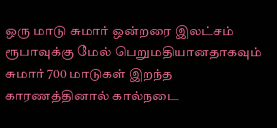ஒரு மாடு சுமார் ஒன்றரை இலட்சம் ரூபாவுக்கு மேல் பெறுமதியானதாகவும் சுமார் 700 மாடுகள் இறந்த காரணத்தினால் கால்நடை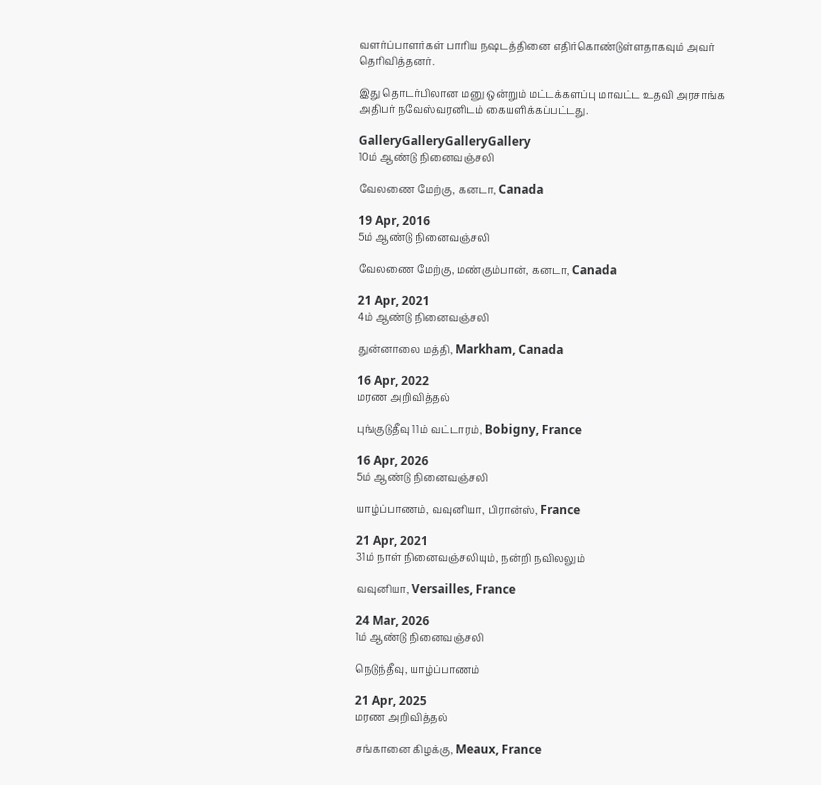வளர்ப்பாளர்கள் பாரிய நஷடத்தினை எதிர்கொண்டுள்ளதாகவும் அவர் தெரிவித்தனர்.

இது தொடர்பிலான மனு ஒன்றும் மட்டக்களப்பு மாவட்ட உதவி அரசாங்க அதிபர் நவேஸ்வரனிடம் கையளிக்கப்பட்டது.

GalleryGalleryGalleryGallery
10ம் ஆண்டு நினைவஞ்சலி

வேலணை மேற்கு, கனடா, Canada

19 Apr, 2016
5ம் ஆண்டு நினைவஞ்சலி

வேலணை மேற்கு, மண்கும்பான், கனடா, Canada

21 Apr, 2021
4ம் ஆண்டு நினைவஞ்சலி

துன்னாலை மத்தி, Markham, Canada

16 Apr, 2022
மரண அறிவித்தல்

புங்குடுதீவு 11ம் வட்டாரம், Bobigny, France

16 Apr, 2026
5ம் ஆண்டு நினைவஞ்சலி

யாழ்ப்பாணம், வவுனியா, பிரான்ஸ், France

21 Apr, 2021
31ம் நாள் நினைவஞ்சலியும், நன்றி நவிலலும்

வவுனியா, Versailles, France

24 Mar, 2026
1ம் ஆண்டு நினைவஞ்சலி

நெடுந்தீவு, யாழ்ப்பாணம்

21 Apr, 2025
மரண அறிவித்தல்

சங்கானை கிழக்கு, Meaux, France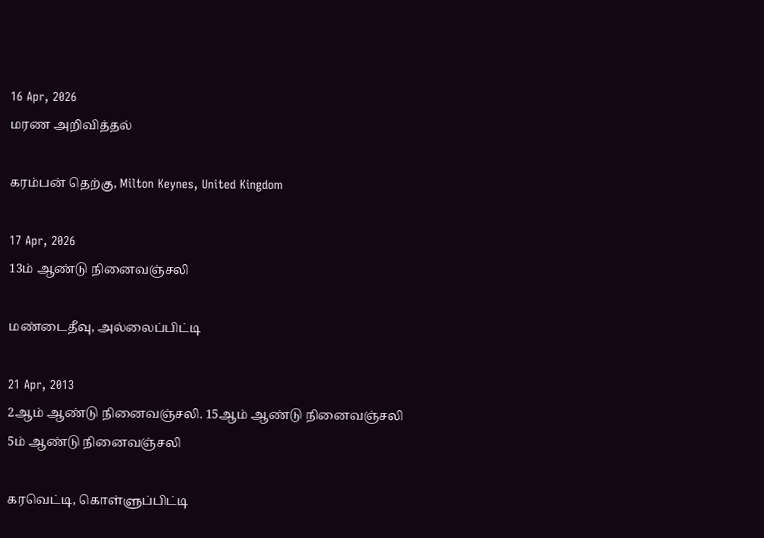16 Apr, 2026
மரண அறிவித்தல்

கரம்பன் தெற்கு, Milton Keynes, United Kingdom

17 Apr, 2026
13ம் ஆண்டு நினைவஞ்சலி

மண்டைதீவு, அல்லைப்பிட்டி

21 Apr, 2013
2ஆம் ஆண்டு நினைவஞ்சலி. 15ஆம் ஆண்டு நினைவஞ்சலி
5ம் ஆண்டு நினைவஞ்சலி

கரவெட்டி, கொள்ளுப்பிட்டி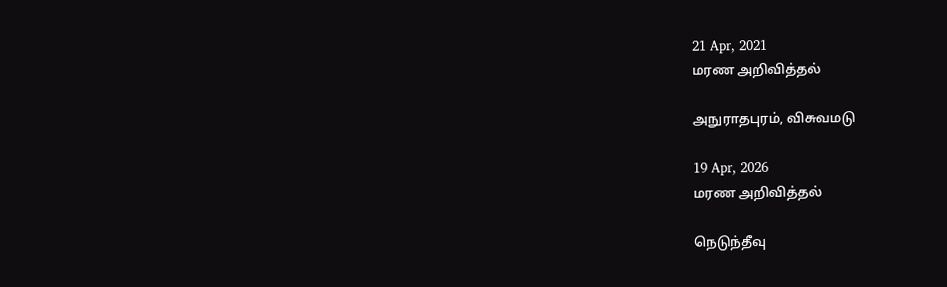21 Apr, 2021
மரண அறிவித்தல்

அநுராதபுரம், விசுவமடு

19 Apr, 2026
மரண அறிவித்தல்

நெடுந்தீவு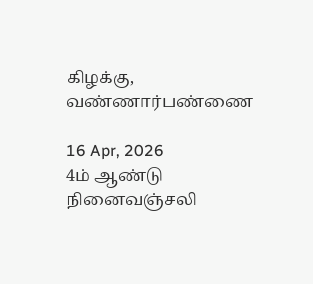கிழக்கு, வண்ணார்பண்ணை

16 Apr, 2026
4ம் ஆண்டு நினைவஞ்சலி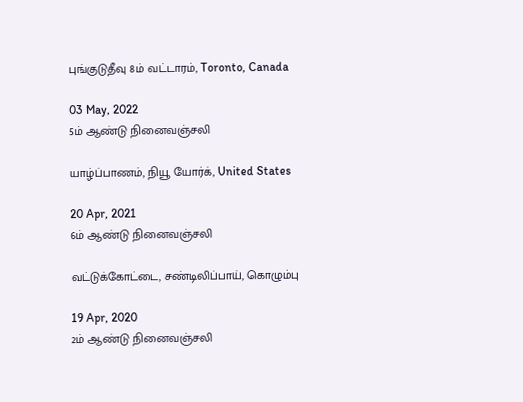புங்குடுதீவு 8ம் வட்டாரம், Toronto, Canada

03 May, 2022
5ம் ஆண்டு நினைவஞ்சலி

யாழ்ப்பாணம், நியூ யோர்க், United States

20 Apr, 2021
6ம் ஆண்டு நினைவஞ்சலி

வட்டுக்கோட்டை, சண்டிலிப்பாய், கொழும்பு

19 Apr, 2020
2ம் ஆண்டு நினைவஞ்சலி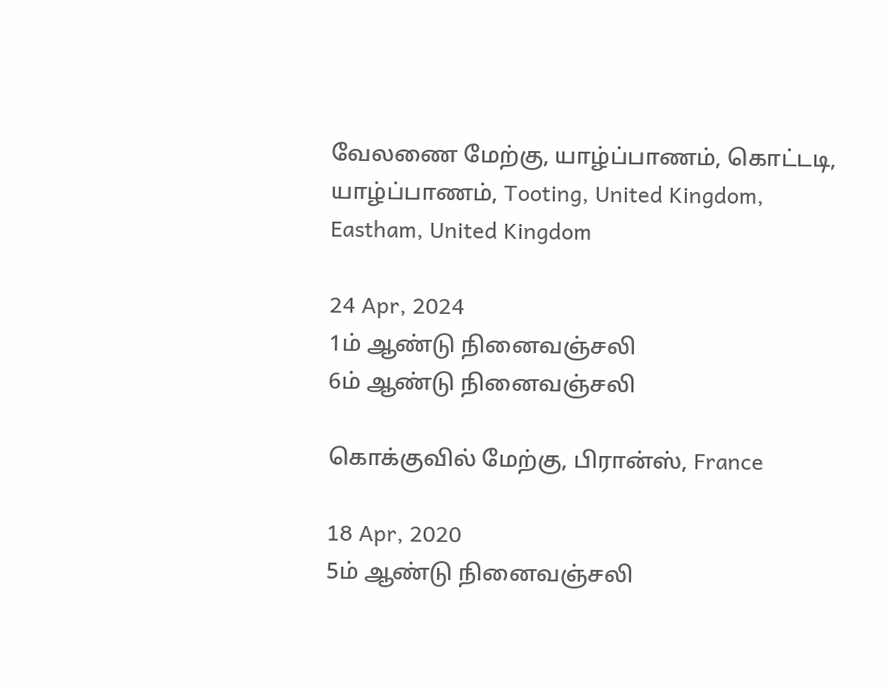வேலணை மேற்கு, யாழ்ப்பாணம், கொட்டடி, யாழ்ப்பாணம், Tooting, United Kingdom, Eastham, United Kingdom

24 Apr, 2024
1ம் ஆண்டு நினைவஞ்சலி
6ம் ஆண்டு நினைவஞ்சலி

கொக்குவில் மேற்கு, பிரான்ஸ், France

18 Apr, 2020
5ம் ஆண்டு நினைவஞ்சலி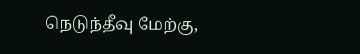நெடுந்தீவு மேற்கு,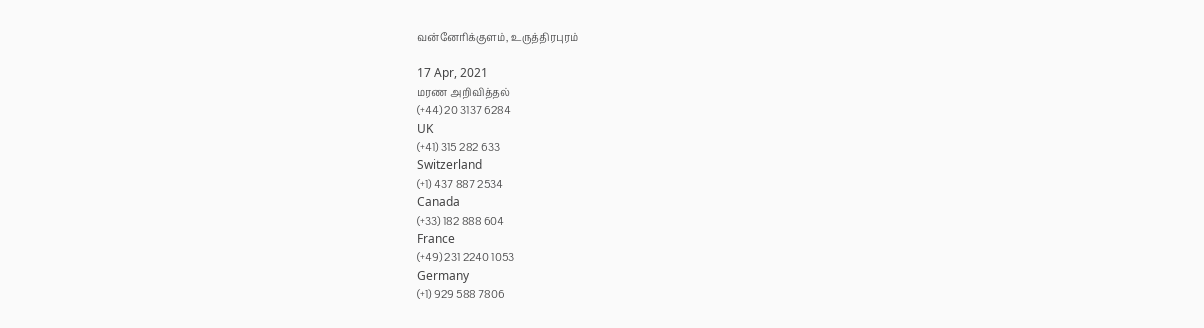வன்னேரிக்குளம், உருத்திரபுரம்

17 Apr, 2021
மரண அறிவித்தல்
(+44) 20 3137 6284
UK
(+41) 315 282 633
Switzerland
(+1) 437 887 2534
Canada
(+33) 182 888 604
France
(+49) 231 2240 1053
Germany
(+1) 929 588 7806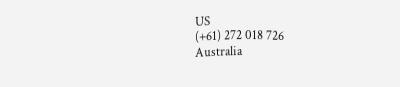US
(+61) 272 018 726
Australia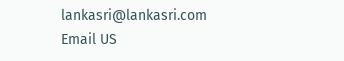lankasri@lankasri.com
Email US